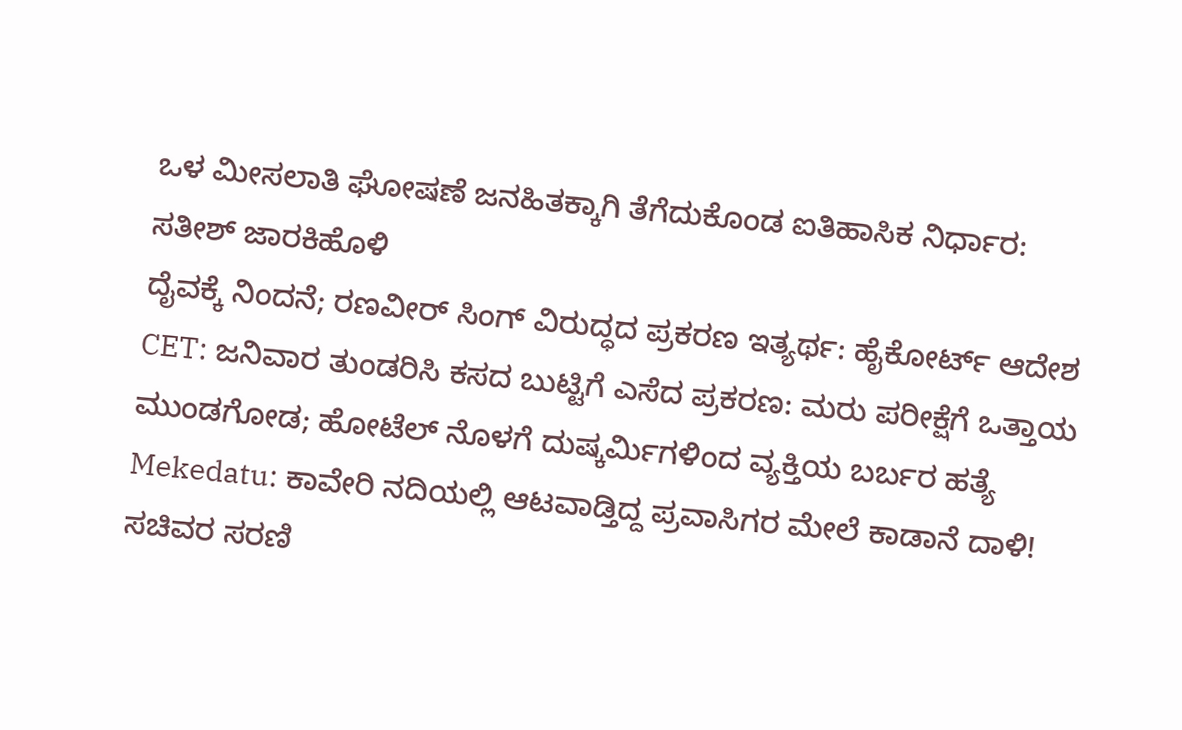ಒಳ ಮೀಸಲಾತಿ ಘೋಷಣೆ ಜನಹಿತಕ್ಕಾಗಿ ತೆಗೆದುಕೊಂಡ ಐತಿಹಾಸಿಕ ನಿರ್ಧಾರ: ಸತೀಶ್ ಜಾರಕಿಹೊಳಿ
ದೈವಕ್ಕೆ ನಿಂದನೆ; ರಣವೀರ್ ಸಿಂಗ್ ವಿರುದ್ಧದ ಪ್ರಕರಣ ಇತ್ಯರ್ಥ: ಹೈಕೋರ್ಟ್ ಆದೇಶ
CET: ಜನಿವಾರ ತುಂಡರಿಸಿ ಕಸದ ಬುಟ್ಟಿಗೆ ಎಸೆದ ಪ್ರಕರಣ: ಮರು ಪರೀಕ್ಷೆಗೆ ಒತ್ತಾಯ
ಮುಂಡಗೋಡ; ಹೋಟೆಲ್ ನೊಳಗೆ ದುಷ್ಕರ್ಮಿಗಳಿಂದ ವ್ಯಕ್ತಿಯ ಬರ್ಬರ ಹತ್ಯೆ
Mekedatu: ಕಾವೇರಿ ನದಿಯಲ್ಲಿ ಆಟವಾಡ್ತಿದ್ದ ಪ್ರವಾಸಿಗರ ಮೇಲೆ ಕಾಡಾನೆ ದಾಳಿ!
ಸಚಿವರ ಸರಣಿ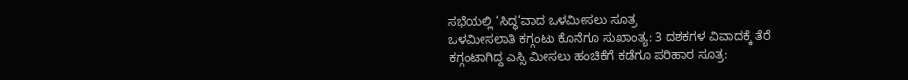ಸಭೆಯಲ್ಲಿ ‘ಸಿದ್ಧ’ವಾದ ಒಳಮೀಸಲು ಸೂತ್ರ
ಒಳಮೀಸಲಾತಿ ಕಗ್ಗಂಟು ಕೊನೆಗೂ ಸುಖಾಂತ್ಯ: 3 ದಶಕಗಳ ವಿವಾದಕ್ಕೆ ತೆರೆ
ಕಗ್ಗಂಟಾಗಿದ್ದ ಎಸ್ಸಿ ಮೀಸಲು ಹಂಚಿಕೆಗೆ ಕಡೆಗೂ ಪರಿಹಾರ ಸೂತ್ರ: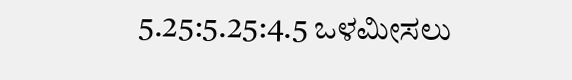5.25:5.25:4.5 ಒಳಮೀಸಲು